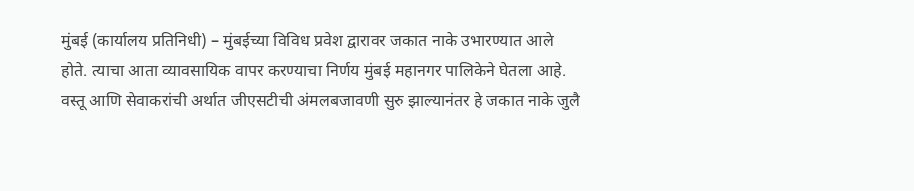मुंबई (कार्यालय प्रतिनिधी) – मुंबईच्या विविध प्रवेश द्वारावर जकात नाके उभारण्यात आले होते. त्याचा आता व्यावसायिक वापर करण्याचा निर्णय मुंबई महानगर पालिकेने घेतला आहे. वस्तू आणि सेवाकरांची अर्थात जीएसटीची अंमलबजावणी सुरु झाल्यानंतर हे जकात नाके जुलै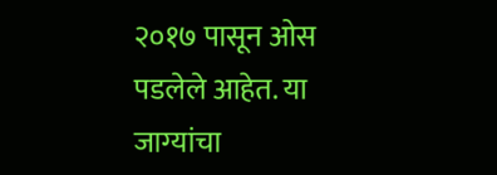२०१७ पासून ओस पडलेले आहेत. या जाग्यांचा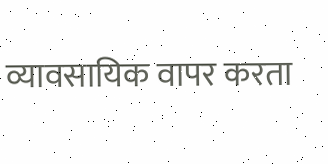व्यावसायिक वापर करता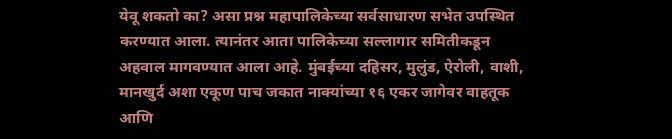येवू शकतो का? असा प्रश्न महापालिकेच्या सर्वसाधारण सभेत उपस्थित करण्यात आला. त्यानंतर आता पालिकेच्या सल्लागार समितीकडून अहवाल मागवण्यात आला आहे. मुंबईच्या दहिसर, मुलुंड, ऐरोली, वाशी, मानखुर्द अशा एकूण पाच जकात नाक्यांच्या १६ एकर जागेवर वाहतूक आणि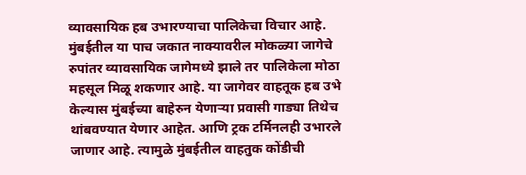व्यावसायिक हब उभारण्याचा पालिकेचा विचार आहे.
मुंबईतील या पाच जकात नाक्यावरील मोकळ्या जागेचे रुपांतर व्यावसायिक जागेमध्ये झाले तर पालिकेला मोठा महसूल मिळू शकणार आहे. या जागेवर वाहतूक हब उभे केल्यास मुंबईच्या बाहेरुन येणाऱ्या प्रवासी गाड्या तिथेच थांबवण्यात येणार आहेत. आणि ट्रक टर्मिनलही उभारले जाणार आहे. त्यामुळे मुंबईतील वाहतुक कोंडीची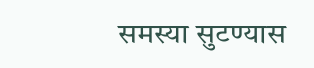समस्या सुटण्यास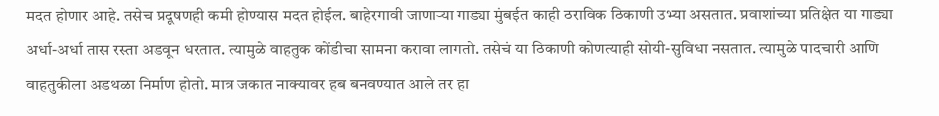मदत होणार आहे. तसेच प्रदूषणही कमी होण्यास मदत होईल. बाहेरगावी जाणाऱ्या गाड्या मुंबईत काही ठराविक ठिकाणी उभ्या असतात. प्रवाशांच्या प्रतिक्षेत या गाड्या अर्धा-अर्धा तास रस्ता अडवून धरतात. त्यामुळे वाहतुक कोंडीचा सामना करावा लागतो. तसेचं या ठिकाणी कोणत्याही सोयी-सुविधा नसतात. त्यामुळे पादचारी आणि वाहतुकीला अडथळा निर्माण होतो. मात्र जकात नाक्यावर हब बनवण्यात आले तर हा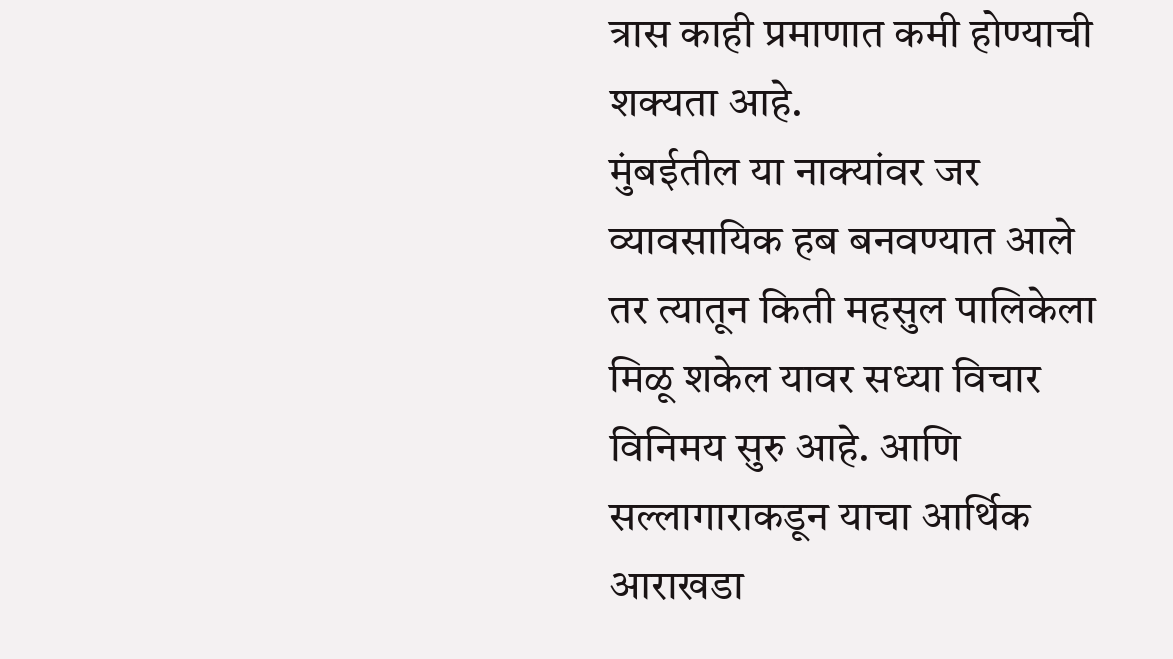त्रास काही प्रमाणात कमी होण्याची शक्यता आहे.
मुंबईतील या नाक्यांवर जर व्यावसायिक हब बनवण्यात आले तर त्यातून किती महसुल पालिकेला मिळू शकेल यावर सध्या विचार विनिमय सुरु आहे. आणि सल्लागाराकडून याचा आर्थिक आराखडा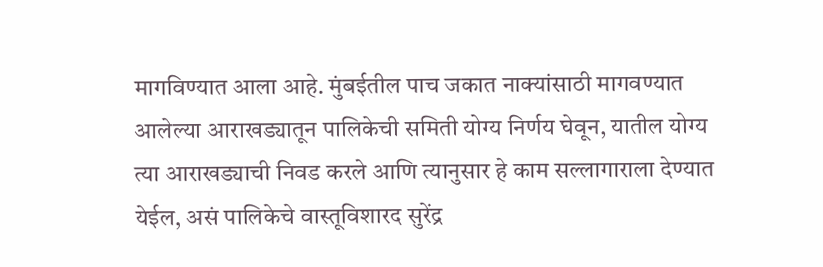मागविण्यात आला आहे. मुंबईतील पाच जकात नाक्यांसाठी मागवण्यात आलेल्या आराखड्यातून पालिकेची समिती योग्य निर्णय घेवून, यातील योग्य त्या आराखड्याची निवड करले आणि त्यानुसार हे काम सल्लागाराला देण्यात येईल, असं पालिकेचे वास्तूविशारद सुरेंद्र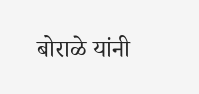बोराळे यांनी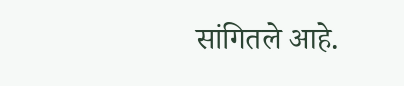सांगितले आहे.